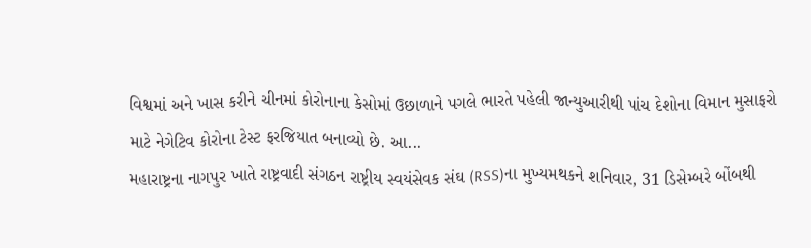વિશ્વમાં અને ખાસ કરીને ચીનમાં કોરોનાના કેસોમાં ઉછાળાને પગલે ભારતે પહેલી જાન્યુઆરીથી પાંચ દેશોના વિમાન મુસાફરો માટે નેગેટિવ કોરોના ટેસ્ટ ફરજિયાત બનાવ્યો છે. આ...
મહારાષ્ટ્રના નાગપુર ખાતે રાષ્ટ્રવાદી સંગઠન રાષ્ટ્રીય સ્વયંસેવક સંઘ (RSS)ના મુખ્યમથકને શનિવાર, 31 ડિસેમ્બરે બોંબથી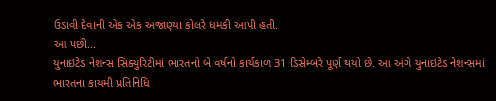ઉડાવી દેવાની એક એક અજાણ્યા કોલરે ધમકી આપી હતી.
આ પછી...
યુનાઇટેડ નેશન્સ સિક્યુરિટીમાં ભારતનો બે વર્ષનો કાર્યકાળ 31 ડિસેમ્બરે પૂર્ણ થયો છે. આ અંગે યુનાઇટેડ નેશન્સમાં ભારતના કાયમી પ્રતિનિધિ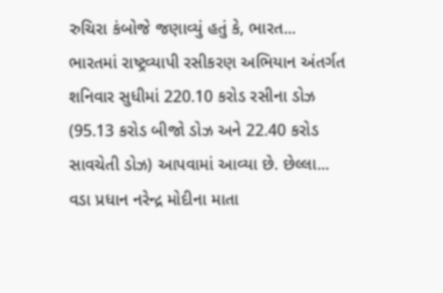રુચિરા કંબોજે જણાવ્યું હતું કે, ભારત...
ભારતમાં રાષ્ટ્રવ્યાપી રસીકરણ અભિયાન અંતર્ગત શનિવાર સુધીમાં 220.10 કરોડ રસીના ડોઝ (95.13 કરોડ બીજો ડોઝ અને 22.40 કરોડ સાવચેતી ડોઝ) આપવામાં આવ્યા છે. છેલ્લા...
વડા પ્રધાન નરેન્દ્ર મોદીના માતા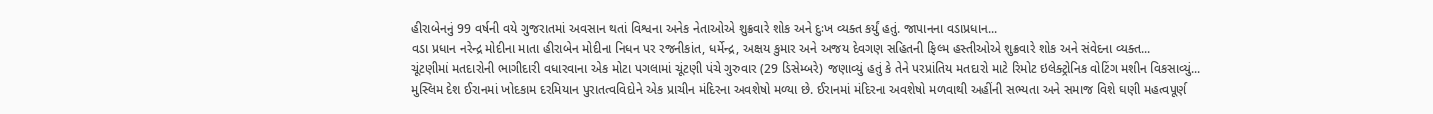હીરાબેનનું 99 વર્ષની વયે ગુજરાતમાં અવસાન થતાં વિશ્વના અનેક નેતાઓએ શુક્રવારે શોક અને દુઃખ વ્યક્ત કર્યું હતું. જાપાનના વડાપ્રધાન...
વડા પ્રધાન નરેન્દ્ર મોદીના માતા હીરાબેન મોદીના નિધન પર રજનીકાંત, ધર્મેન્દ્ર, અક્ષય કુમાર અને અજય દેવગણ સહિતની ફિલ્મ હસ્તીઓએ શુક્રવારે શોક અને સંવેદના વ્યક્ત...
ચૂંટણીમાં મતદારોની ભાગીદારી વધારવાના એક મોટા પગલામાં ચૂંટણી પંચે ગુરુવાર (29 ડિસેમ્બરે) જણાવ્યું હતું કે તેને પરપ્રાંતિય મતદારો માટે રિમોટ ઇલેક્ટ્રોનિક વોટિંગ મશીન વિકસાવ્યું...
મુસ્લિમ દેશ ઈરાનમાં ખોદકામ દરમિયાન પુરાતત્વવિદોને એક પ્રાચીન મંદિરના અવશેષો મળ્યા છે. ઈરાનમાં મંદિરના અવશેષો મળવાથી અહીંની સભ્યતા અને સમાજ વિશે ઘણી મહત્વપૂર્ણ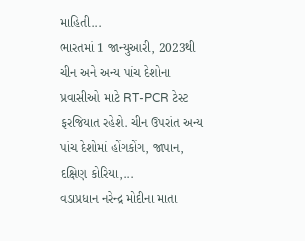માહિતી...
ભારતમાં 1 જાન્યુઆરી, 2023થી ચીન અને અન્ય પાંચ દેશોના પ્રવાસીઓ માટે RT-PCR ટેસ્ટ ફરજિયાત રહેશે. ચીન ઉપરાંત અન્ય પાંચ દેશોમાં હોંગકોંગ, જાપાન, દક્ષિણ કોરિયા,...
વડાપ્રધાન નરેન્દ્ર મોદીના માતા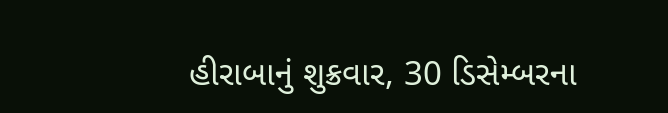હીરાબાનું શુક્રવાર, 30 ડિસેમ્બરના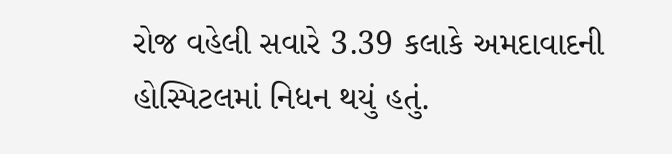રોજ વહેલી સવારે 3.39 કલાકે અમદાવાદની હોસ્પિટલમાં નિધન થયું હતું.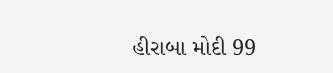હીરાબા મોદી 99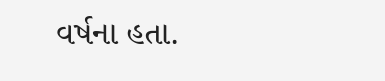વર્ષના હતા.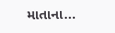માતાના...